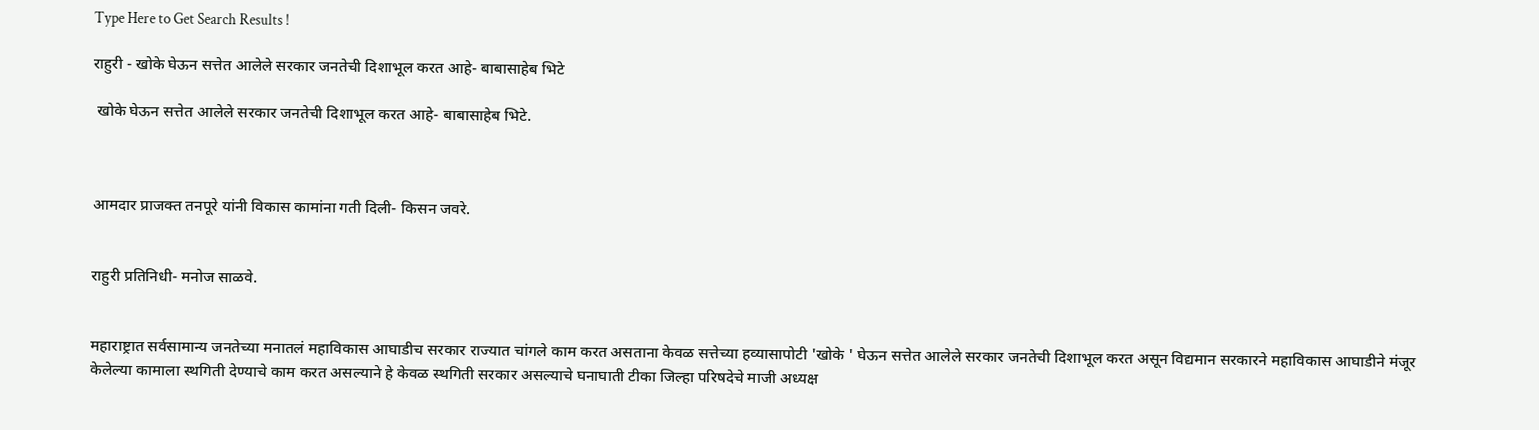Type Here to Get Search Results !

राहुरी - खोके घेऊन सत्तेत आलेले सरकार जनतेची दिशाभूल करत आहे- बाबासाहेब भिटे

 खोके घेऊन सत्तेत आलेले सरकार जनतेची दिशाभूल करत आहे- बाबासाहेब भिटे.



आमदार प्राजक्त तनपूरे यांनी विकास कामांना गती दिली- किसन जवरे.


राहुरी प्रतिनिधी- मनोज साळवे.


महाराष्ट्रात सर्वसामान्य जनतेच्या मनातलं महाविकास आघाडीच सरकार राज्यात चांगले काम करत असताना केवळ सत्तेच्या हव्यासापोटी 'खोके ' घेऊन सत्तेत आलेले सरकार जनतेची दिशाभूल करत असून विद्यमान सरकारने महाविकास आघाडीने मंजूर केलेल्या कामाला स्थगिती देण्याचे काम करत असल्याने हे केवळ स्थगिती सरकार असल्याचे घनाघाती टीका जिल्हा परिषदेचे माजी अध्यक्ष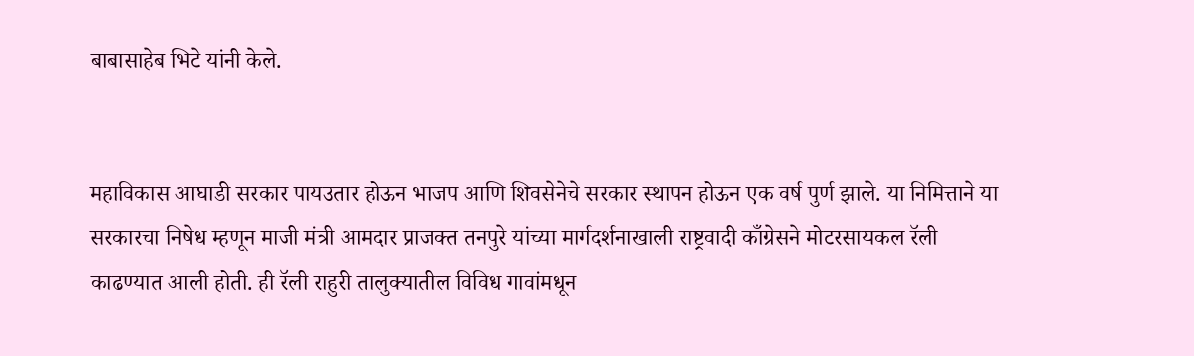बाबासाहेब भिटे यांनी केले.


महाविकास आघाडी सरकार पायउतार होऊन भाजप आणि शिवसेनेचे सरकार स्थापन होऊन एक वर्ष पुर्ण झाले. या निमित्ताने या सरकारचा निषेध म्हणून माजी मंत्री आमदार प्राजक्त तनपुरे यांच्या मार्गदर्शनाखाली राष्ट्रवादी काँग्रेसने मोटरसायकल रॅली काढण्यात आली होती. ही रॅली राहुरी तालुक्यातील विविध गावांमधून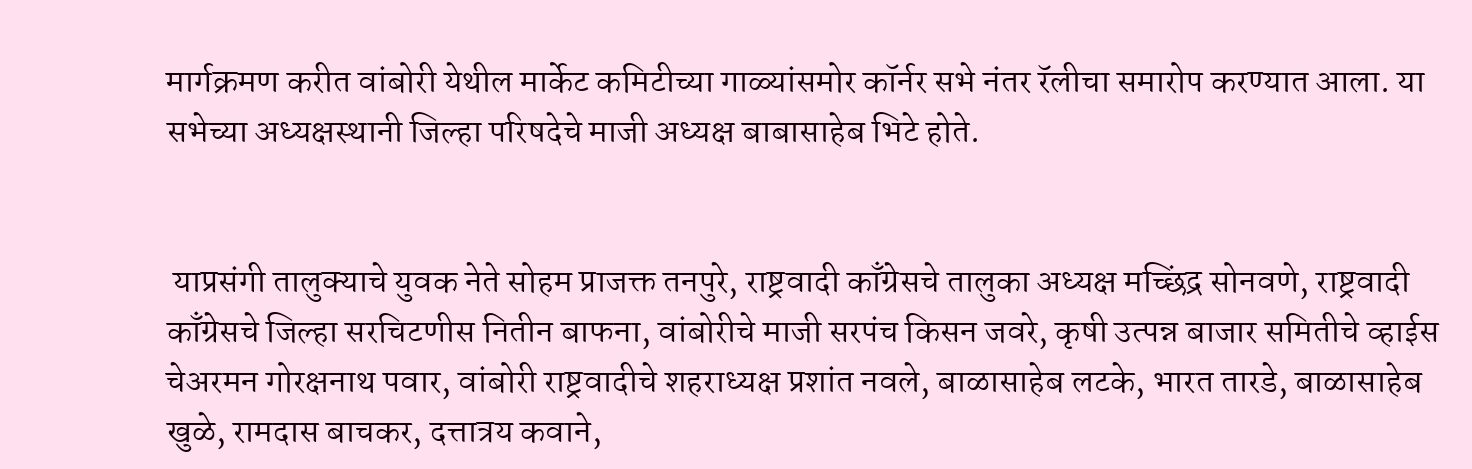मार्गक्रमण करीत वांबोरी येथील मार्केट कमिटीच्या गाळ्यांसमोर कॉर्नर सभे नंतर रॅलीचा समारोप करण्यात आला. या सभेच्या अध्यक्षस्थानी जिल्हा परिषदेचे माजी अध्यक्ष बाबासाहेब भिटे होते.


 याप्रसंगी तालुक्याचे युवक नेते सोहम प्राजक्त तनपुरे, राष्ट्रवादी काँग्रेसचे तालुका अध्यक्ष मच्छिंद्र सोनवणे, राष्ट्रवादी काँग्रेसचे जिल्हा सरचिटणीस नितीन बाफना, वांबोरीचे माजी सरपंच किसन जवरे, कृषी उत्पन्न बाजार समितीचे व्हाईस चेअरमन गोरक्षनाथ पवार, वांबोरी राष्ट्रवादीचे शहराध्यक्ष प्रशांत नवले, बाळासाहेब लटके, भारत तारडे, बाळासाहेब खुळे, रामदास बाचकर, दत्तात्रय कवाने,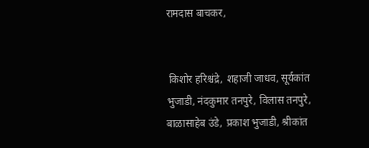रामदास बाचकर,


 किशोर हरिश्चंद्रे, शहाजी जाधव, सूर्यकांत भुजाडी, नंदकुमार तनपुरे, विलास तनपुरे, बाळासाहेब उंडे, प्रकाश भुजाडी, श्रीकांत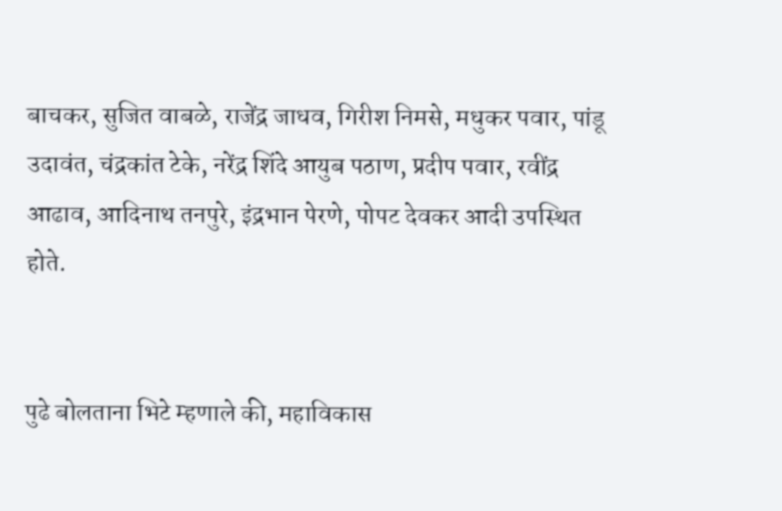बाचकर, सुजित वाबळे, राजेंद्र जाधव, गिरीश निमसे, मधुकर पवार, पांडू उदावंत, चंद्रकांत टेके, नरेंद्र शिंदे आयुब पठाण, प्रदीप पवार, रवींद्र आढाव, आदिनाथ तनपुरे, इंद्रभान पेरणे, पोपट देवकर आदी उपस्थित होते.


पुढे बोलताना भिटे म्हणाले की, महाविकास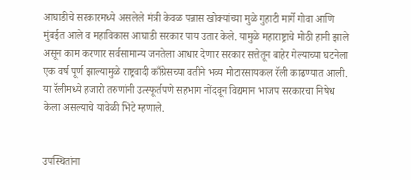आघाडीचे सरकारमध्ये असलेले मंत्री केवळ पन्नास खोक्यांच्या मुळे गुहाटी मार्गे गोवा आणि मुंबईत आले व महाविकास आघाडी सरकार पाय उतार केले. यामुळे महाराष्ट्राचे मोठी हानी झाले असून काम करणार सर्वसामान्य जनतेला आधार देणार सरकार सत्तेतून बाहेर गेल्याच्या घटनेला एक वर्ष पूर्ण झाल्यामुळे राष्ट्रवादी काँग्रेसच्या वतीने भव्य मोटारसायकल रॅली काढण्यात आली. या रॅलीमध्ये हजारो तरुणांनी उत्स्फूर्तपणे सहभाग नोंदवून विद्यमान भाजप सरकारचा निषेध केला असल्याचे यावेळी भिटे म्हणाले.


उपस्थितांना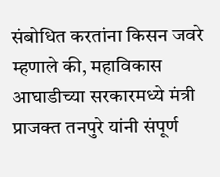संबोधित करतांना किसन जवरे म्हणाले की, महाविकास आघाडीच्या सरकारमध्ये मंत्री प्राजक्त तनपुरे यांनी संपूर्ण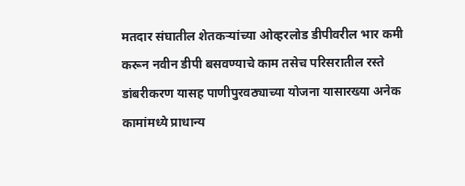मतदार संघातील शेतकऱ्यांच्या ओव्हरलोड डीपीवरील भार कमी करून नवीन डीपी बसवण्याचे काम तसेच परिसरातील रस्ते डांबरीकरण यासह पाणीपुरवठ्याच्या योजना यासारख्या अनेक कामांमध्ये प्राधान्य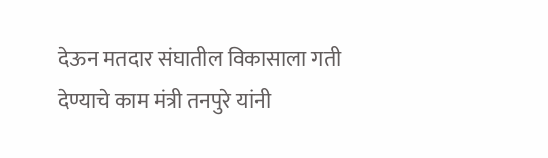देऊन मतदार संघातील विकासाला गती देण्याचे काम मंत्री तनपुरे यांनी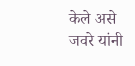केले असे जवरे यांनी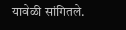यावेळी सांगितले.